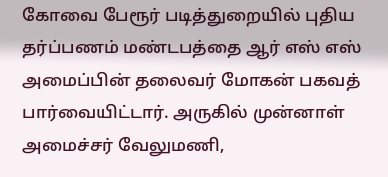கோவை பேரூர் படித்துறையில் புதிய தர்ப்பணம் மண்டபத்தை ஆர் எஸ் எஸ் அமைப்பின் தலைவர் மோகன் பகவத் பார்வையிட்டார். அருகில் முன்னாள் அமைச்சர் வேலுமணி,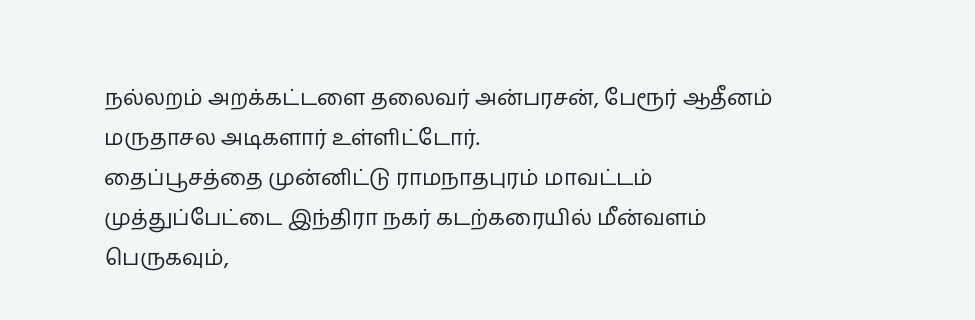நல்லறம் அறக்கட்டளை தலைவர் அன்பரசன், பேரூர் ஆதீனம் மருதாசல அடிகளார் உள்ளிட்டோர்.
தைப்பூசத்தை முன்னிட்டு ராமநாதபுரம் மாவட்டம் முத்துப்பேட்டை இந்திரா நகர் கடற்கரையில் மீன்வளம் பெருகவும்,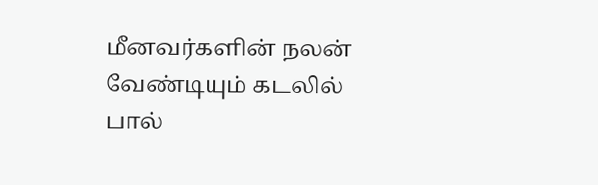மீனவர்களின் நலன் வேண்டியும் கடலில் பால்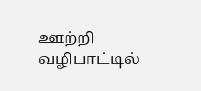ஊற்றி வழிபாட்டில்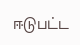ஈடுபட்ட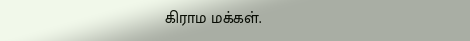கிராம மக்கள்.